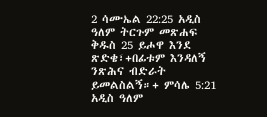2 ሳሙኤል 22:25 አዲስ ዓለም ትርጉም መጽሐፍ ቅዱስ 25 ይሖዋ እንደ ጽድቄ፣+በፊቱም እንዳለኝ ንጽሕና ብድራት ይመልስልኝ።+ ምሳሌ 5:21 አዲስ ዓለም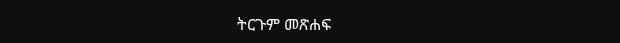ትርጉም መጽሐፍ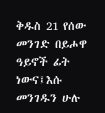ቅዱስ 21 የሰው መንገድ በይሖዋ ዓይኖች ፊት ነውና፤እሱ መንገዱን ሁሉ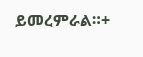ይመረምራል።+